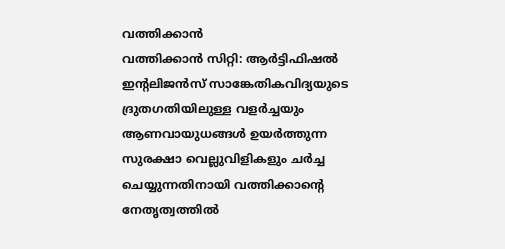വത്തിക്കാൻ
വത്തിക്കാൻ സിറ്റി: ആർട്ടിഫിഷൽ ഇന്റലിജൻസ് സാങ്കേതികവിദ്യയുടെ ദ്രുതഗതിയിലുള്ള വളർച്ചയും ആണവായുധങ്ങൾ ഉയർത്തുന്ന സുരക്ഷാ വെല്ലുവിളികളും ചർച്ച ചെയ്യുന്നതിനായി വത്തിക്കാന്റെ നേതൃത്വത്തിൽ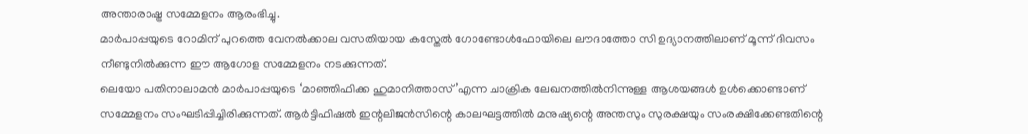അന്താരാഷ്ട്ര സമ്മേളനം ആരംഭിച്ചു.
മാർപാപ്പയുടെ റോമിന് പുറത്തെ വേനൽക്കാല വസതിയായ കസ്തേൽ ഗോണ്ടോൾഫോയിലെ ലൗദാത്തോ സി ഉദ്യാനത്തിലാണ് മൂന്ന് ദിവസം നീണ്ടുനിൽക്കുന്ന ഈ ആഗോള സമ്മേളനം നടക്കുന്നത്.
ലെയോ പതിനാലാമൻ മാർപാപ്പയുടെ ‘മാഞ്ഞിഫിക്ക ഹുമാനിത്താസ്’എന്ന ചാക്രിക ലേഖനത്തിൽനിന്നുള്ള ആശയങ്ങൾ ഉൾക്കൊണ്ടാണ് സമ്മേളനം സംഘടിപ്പിച്ചിരിക്കുന്നത്. ആർട്ടിഫിഷൽ ഇന്റലിജൻസിന്റെ കാലഘട്ടത്തിൽ മനുഷ്യന്റെ അന്തസും സുരക്ഷയും സംരക്ഷിക്കേണ്ടതിന്റെ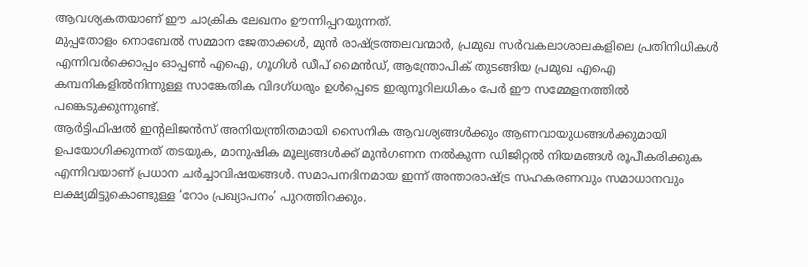ആവശ്യകതയാണ് ഈ ചാക്രിക ലേഖനം ഊന്നിപ്പറയുന്നത്.
മുപ്പതോളം നൊബേൽ സമ്മാന ജേതാക്കൾ, മുൻ രാഷ്ട്രത്തലവന്മാർ, പ്രമുഖ സർവകലാശാലകളിലെ പ്രതിനിധികൾ എന്നിവർക്കൊപ്പം ഓപ്പൺ എഐ, ഗൂഗിൾ ഡീപ് മൈൻഡ്, ആന്ത്രോപിക് തുടങ്ങിയ പ്രമുഖ എഐ കമ്പനികളിൽനിന്നുള്ള സാങ്കേതിക വിദഗ്ധരും ഉൾപ്പെടെ ഇരുനൂറിലധികം പേർ ഈ സമ്മേളനത്തിൽ പങ്കെടുക്കുന്നുണ്ട്.
ആർട്ടിഫിഷൽ ഇന്റലിജൻസ് അനിയന്ത്രിതമായി സൈനിക ആവശ്യങ്ങൾക്കും ആണവായുധങ്ങൾക്കുമായി ഉപയോഗിക്കുന്നത് തടയുക, മാനുഷിക മൂല്യങ്ങൾക്ക് മുൻഗണന നൽകുന്ന ഡിജിറ്റൽ നിയമങ്ങൾ രൂപീകരിക്കുക എന്നിവയാണ് പ്രധാന ചർച്ചാവിഷയങ്ങൾ. സമാപനദിനമായ ഇന്ന് അന്താരാഷ്ട്ര സഹകരണവും സമാധാനവും ലക്ഷ്യമിട്ടുകൊണ്ടുള്ള ‘റോം പ്രഖ്യാപനം’ പുറത്തിറക്കും.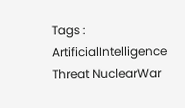Tags : ArtificialIntelligence Threat NuclearWar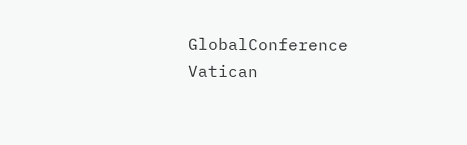GlobalConference Vatican